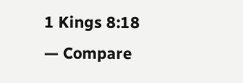1 Kings 8:18 — Compare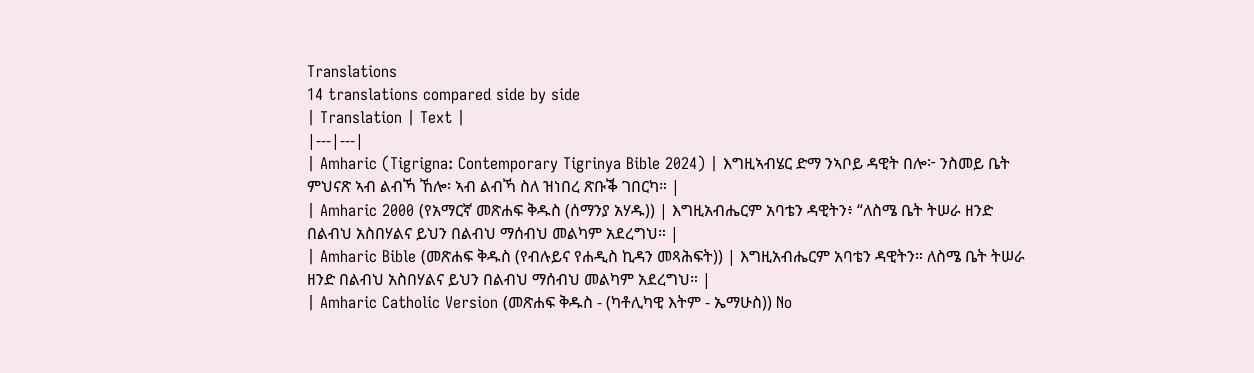Translations
14 translations compared side by side
| Translation | Text |
|---|---|
| Amharic (Tigrigna: Contemporary Tigrinya Bible 2024) | እግዚኣብሄር ድማ ንኣቦይ ዳዊት በሎ፦ ንስመይ ቤት ምህናጽ ኣብ ልብኻ ኸሎ፡ ኣብ ልብኻ ስለ ዝነበረ ጽቡቕ ገበርካ። |
| Amharic 2000 (የአማርኛ መጽሐፍ ቅዱስ (ሰማንያ አሃዱ)) | እግዚአብሔርም አባቴን ዳዊትን፥ “ለስሜ ቤት ትሠራ ዘንድ በልብህ አስበሃልና ይህን በልብህ ማሰብህ መልካም አደረግህ። |
| Amharic Bible (መጽሐፍ ቅዱስ (የብሉይና የሐዲስ ኪዳን መጻሕፍት)) | እግዚአብሔርም አባቴን ዳዊትን። ለስሜ ቤት ትሠራ ዘንድ በልብህ አስበሃልና ይህን በልብህ ማሰብህ መልካም አደረግህ። |
| Amharic Catholic Version (መጽሐፍ ቅዱስ - (ካቶሊካዊ እትም - ኤማሁስ)) No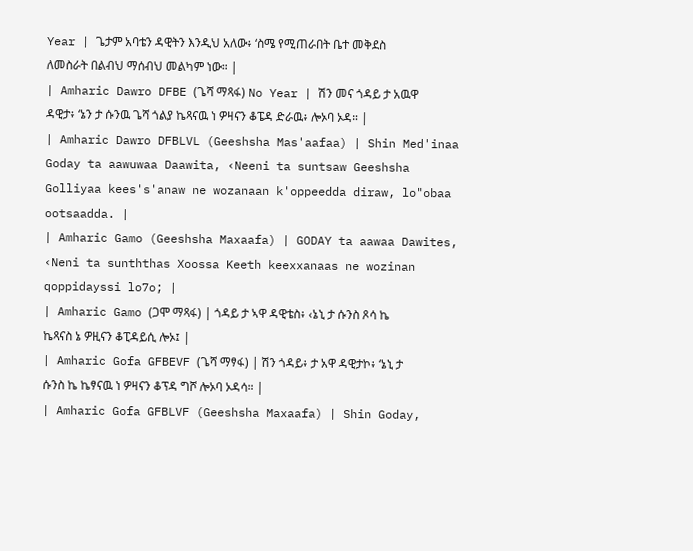Year | ጌታም አባቴን ዳዊትን እንዲህ አለው፥ ‘ስሜ የሚጠራበት ቤተ መቅደስ ለመስራት በልብህ ማሰብህ መልካም ነው። |
| Amharic Dawro DFBE (ጌሻ ማጻፋ) No Year | ሽን መና ጎዳይ ታ አዉዋ ዳዊታ፥ ‘ኔን ታ ሱንዉ ጌሻ ጎልያ ኬጻናዉ ነ ዎዛናን ቆፔዳ ድራዉ፥ ሎኦባ ኦዳ። |
| Amharic Dawro DFBLVL (Geeshsha Mas'aafaa) | Shin Med'inaa Goday ta aawuwaa Daawita, ‹Neeni ta suntsaw Geeshsha Golliyaa kees's'anaw ne wozanaan k'oppeedda diraw, lo"obaa ootsaadda. |
| Amharic Gamo (Geeshsha Maxaafa) | GODAY ta aawaa Dawites, ‹Neni ta sunththas Xoossa Keeth keexxanaas ne wozinan qoppidayssi lo7o; |
| Amharic Gamo (ጋሞ ማጻፋ) | ጎዳይ ታ ኣዋ ዳዊቴስ፥ ‹ኔኒ ታ ሱንስ ጾሳ ኬ ኬጻናስ ኔ ዎዚናን ቆፒዳይሲ ሎኦ፤ |
| Amharic Gofa GFBEVF (ጌሻ ማፃፋ) | ሽን ጎዳይ፥ ታ አዋ ዳዊታኮ፥ ‘ኔኒ ታ ሱንስ ኬ ኬፃናዉ ነ ዎዛናን ቆፕዳ ግሾ ሎኦባ ኦዳሳ። |
| Amharic Gofa GFBLVF (Geeshsha Maxaafa) | Shin Goday,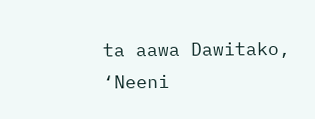ta aawa Dawitako, ‘Neeni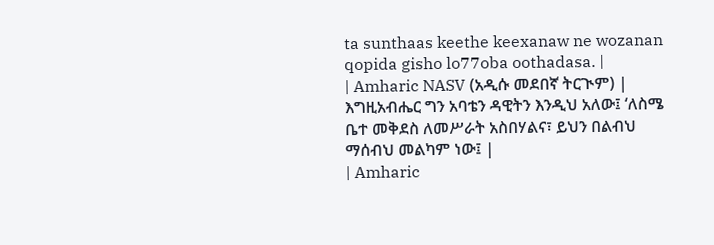ta sunthaas keethe keexanaw ne wozanan qopida gisho lo77oba oothadasa. |
| Amharic NASV (አዲሱ መደበኛ ትርጒም) | እግዚአብሔር ግን አባቴን ዳዊትን እንዲህ አለው፤ ‘ለስሜ ቤተ መቅደስ ለመሥራት አስበሃልና፣ ይህን በልብህ ማሰብህ መልካም ነው፤ |
| Amharic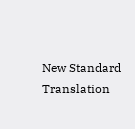New Standard Translation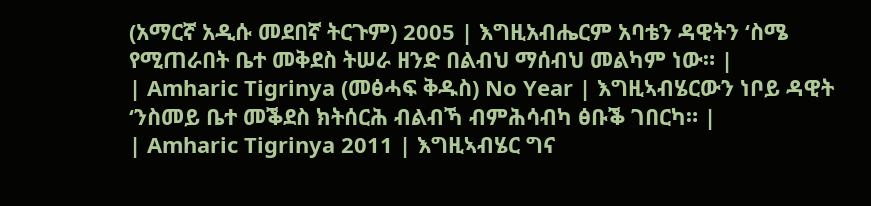(አማርኛ አዲሱ መደበኛ ትርጉም) 2005 | እግዚአብሔርም አባቴን ዳዊትን ‘ስሜ የሚጠራበት ቤተ መቅደስ ትሠራ ዘንድ በልብህ ማሰብህ መልካም ነው። |
| Amharic Tigrinya (መፅሓፍ ቅዱስ) No Year | እግዚኣብሄርውን ነቦይ ዳዊት ‘ንስመይ ቤተ መቕደስ ክትሰርሕ ብልብኻ ብምሕሳብካ ፅቡቕ ገበርካ። |
| Amharic Tigrinya 2011 | እግዚኣብሄር ግና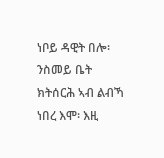ነቦይ ዳዊት በሎ፡ ንስመይ ቤት ክትሰርሕ ኣብ ልብኻ ነበረ እሞ፡ እዚ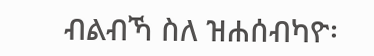ብልብኻ ስለ ዝሐሰብካዮ፡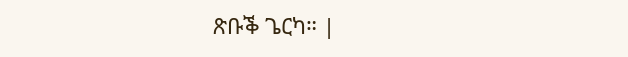ጽቡቕ ጌርካ። |